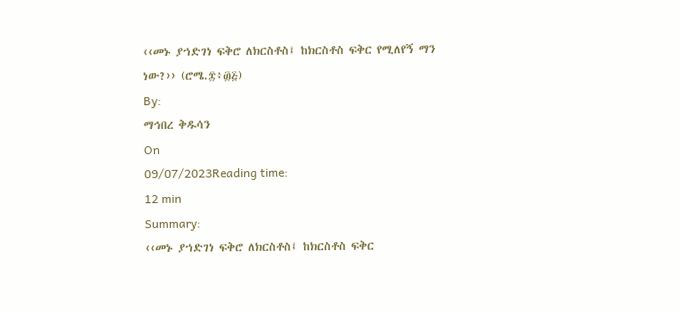‹‹መኑ ያኀድገነ ፍቅሮ ለክርስቶስ፤ ከክርስቶስ ፍቅር የሚለየኝ ማን ነው?›› (ሮሜ.፰፥፴፭)
By:
ማኅበረ ቅዱሳን
On
09/07/2023Reading time:
12 min
Summary:
‹‹መኑ ያኀድገነ ፍቅሮ ለክርስቶስ፤ ከክርስቶስ ፍቅር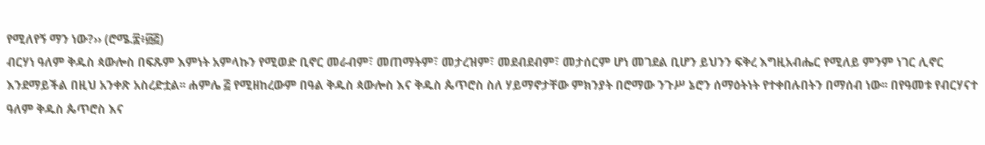የሚለየኝ ማን ነው?›› (ሮሜ.፰፥፴፭)
ብርሃነ ዓለም ቅዱስ ጳውሎስ በፍጹም እምነት አምላኩን የሚወድ ቢኖር መራብም፣ መጠማትም፣ መታረዝም፣ መደብደብም፣ መታሰርም ሆነ መገደል ቢሆን ይህንን ፍቅረ እግዚአብሔር የሚለይ ምንም ነገር ሊኖር እንደማይችል በዚህ አንቀጽ አስረድቷል፡፡ ሐምሌ ፭ የሚዘከረውም በዓል ቅዱስ ጳውሎስ እና ቅዱስ ጴጥሮስ ስለ ሃይማኖታቸው ምክንያት በሮማው ንጉሥ ኔሮን ሰማዕትነት የተቀበሉበትን በማሰብ ነው፡፡ በየዓመቱ የብርሃናተ ዓለም ቅዱስ ጴጥሮስ እና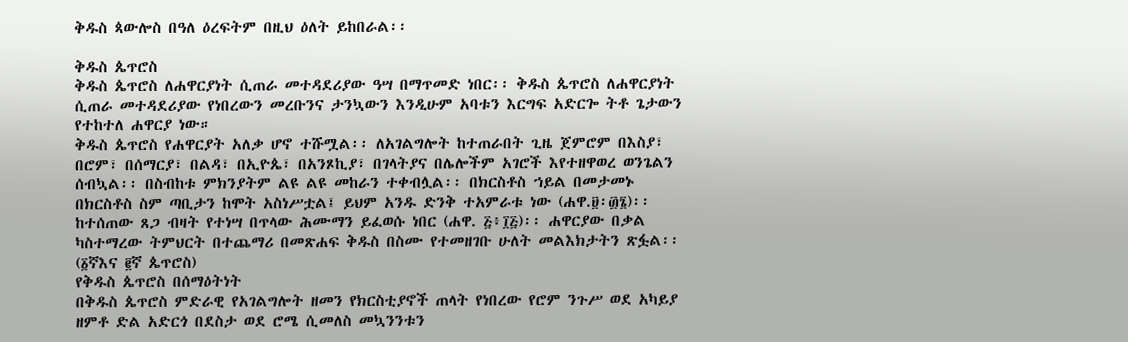ቅዱስ ጳውሎስ በዓለ ዕረፍትም በዚህ ዕለት ይከበራል፡፡

ቅዱስ ጴጥሮስ
ቅዱስ ጴጥሮስ ለሐዋርያነት ሲጠራ መተዳደሪያው ዓሣ በማጥመድ ነበር፡፡ ቅዱስ ጴጥሮስ ለሐዋርያነት ሲጠራ መተዳደሪያው የነበረውን መረቡንና ታንኳውን እንዲሁም አባቱን እርግፍ አድርጐ ትቶ ጌታውን የተከተለ ሐዋርያ ነው።
ቅዱስ ጴጥሮስ የሐዋርያት አለቃ ሆኖ ተሹሟል፡፡ ለአገልግሎት ከተጠራበት ጊዜ ጀምሮም በእስያ፣ በሮም፣ በሰማርያ፣ በልዳ፣ በኢዮጴ፣ በአንጾኪያ፣ በገላትያና በሌሎችም አገሮች እየተዘዋወረ ወንጌልን ሰብኳል፡፡ በስብከቱ ምክንያትም ልዩ ልዩ መከራን ተቀብሏል፡፡ በክርስቶስ ኀይል በመታመኑ በክርስቶስ ስም ጣቢታን ከሞት አስነሥቷል፤ ይህም አንዱ ድንቅ ተአምራቱ ነው (ሐዋ.፱፡፴፮)፡፡ ከተሰጠው ጸጋ ብዛት የተነሣ በጥላው ሕሙማን ይፈወሱ ነበር (ሐዋ. ፭፥፲፭)፡፡ ሐዋርያው በቃል ካስተማረው ትምህርት በተጨማሪ በመጽሐፍ ቅዱስ በስሙ የተመዘገቡ ሁለት መልእክታትን ጽፏል፡፡ (፩ኛእና ፪ኛ ጴጥሮስ)
የቅዱስ ጴጥሮስ በሰማዕትነት
በቅዱስ ጴጥሮስ ምድራዊ የአገልግሎት ዘመን የክርስቲያኖች ጠላት የነበረው የሮም ንጉሥ ወደ አካይያ ዘምቶ ድል አድርጎ በደስታ ወደ ሮሜ ሲመለስ መኳንንቱን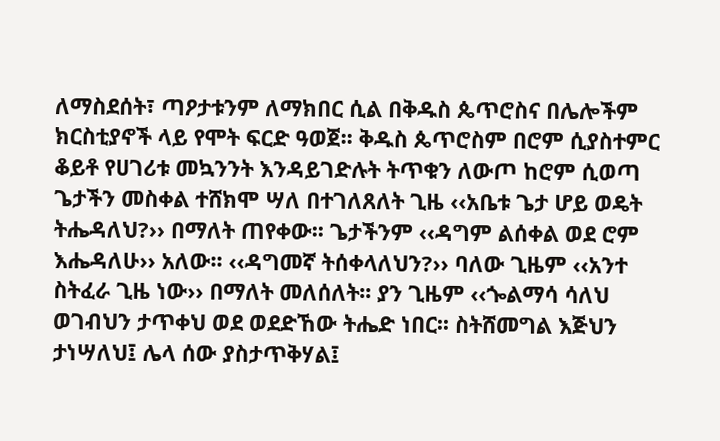ለማስደሰት፣ ጣዖታቱንም ለማክበር ሲል በቅዱስ ጴጥሮስና በሌሎችም ክርስቲያኖች ላይ የሞት ፍርድ ዓወጀ፡፡ ቅዱስ ጴጥሮስም በሮም ሲያስተምር ቆይቶ የሀገሪቱ መኳንንት እንዳይገድሉት ትጥቁን ለውጦ ከሮም ሲወጣ ጌታችን መስቀል ተሸክሞ ሣለ በተገለጸለት ጊዜ ‹‹አቤቱ ጌታ ሆይ ወዴት ትሔዳለህ?›› በማለት ጠየቀው፡፡ ጌታችንም ‹‹ዳግም ልሰቀል ወደ ሮም እሔዳለሁ›› አለው፡፡ ‹‹ዳግመኛ ትሰቀላለህን?›› ባለው ጊዜም ‹‹አንተ ስትፈራ ጊዜ ነው›› በማለት መለሰለት፡፡ ያን ጊዜም ‹‹ጐልማሳ ሳለህ ወገብህን ታጥቀህ ወደ ወደድኸው ትሔድ ነበር፡፡ ስትሸመግል እጅህን ታነሣለህ፤ ሌላ ሰው ያስታጥቅሃል፤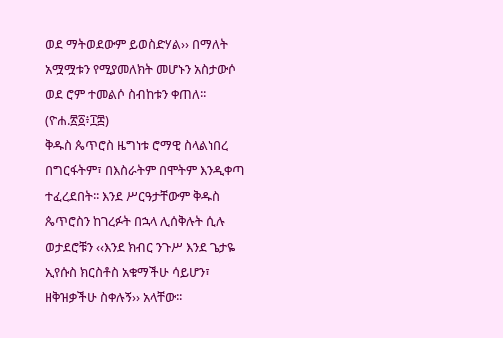ወደ ማትወደውም ይወስድሃል›› በማለት አሟሟቱን የሚያመለክት መሆኑን አስታውሶ ወደ ሮም ተመልሶ ስብከቱን ቀጠለ፡፡ (ዮሐ.፳፩፥፲፰)
ቅዱስ ጴጥሮስ ዜግነቱ ሮማዊ ስላልነበረ በግርፋትም፣ በእስራትም በሞትም እንዲቀጣ ተፈረደበት፡፡ እንደ ሥርዓታቸውም ቅዱስ ጴጥሮስን ከገረፉት በኋላ ሊሰቅሉት ሲሉ ወታደሮቹን ‹‹እንደ ክብር ንጉሥ እንደ ጌታዬ ኢየሱስ ክርስቶስ አቁማችሁ ሳይሆን፣ ዘቅዝቃችሁ ስቀሉኝ›› አላቸው፡፡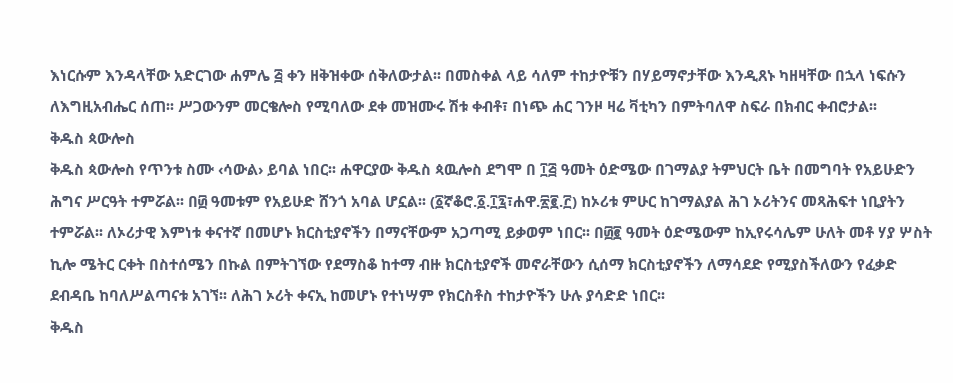እነርሱም እንዳላቸው አድርገው ሐምሌ ፭ ቀን ዘቅዝቀው ሰቅለውታል፡፡ በመስቀል ላይ ሳለም ተከታዮቹን በሃይማኖታቸው እንዲጸኑ ካዘዛቸው በኋላ ነፍሱን ለእግዚአብሔር ሰጠ፡፡ ሥጋውንም መርቄሎስ የሚባለው ደቀ መዝሙሩ ሽቱ ቀብቶ፣ በነጭ ሐር ገንዞ ዛሬ ቫቲካን በምትባለዋ ስፍራ በክብር ቀብሮታል፡፡
ቅዱስ ጳውሎስ
ቅዱስ ጳውሎስ የጥንቱ ስሙ ‹ሳውል› ይባል ነበር፡፡ ሐዋርያው ቅዱስ ጳዉሎስ ደግሞ በ ፲፭ ዓመት ዕድሜው በገማልያ ትምህርት ቤት በመግባት የአይሁድን ሕግና ሥርዓት ተምሯል፡፡ በ፴ ዓመቱም የአይሁድ ሸንጎ አባል ሆኗል፡፡ (፩ኛቆሮ.፩.፲፯፣ሐዋ.፳፪.፫) ከኦሪቱ ምሁር ከገማልያል ሕገ ኦሪትንና መጻሕፍተ ነቢያትን ተምሯል፡፡ ለኦሪታዊ እምነቱ ቀናተኛ በመሆኑ ክርስቲያኖችን በማናቸውም አጋጣሚ ይቃወም ነበር፡፡ በ፴፪ ዓመት ዕድሜውም ከኢየሩሳሌም ሁለት መቶ ሃያ ሦስት ኪሎ ሜትር ርቀት በስተሰሜን በኩል በምትገኘው የደማስቆ ከተማ ብዙ ክርስቲያኖች መኖራቸውን ሲሰማ ክርስቲያኖችን ለማሳደድ የሚያስችለውን የፈቃድ ደብዳቤ ከባለሥልጣናቱ አገኘ፡፡ ለሕገ ኦሪት ቀናኢ ከመሆኑ የተነሣም የክርስቶስ ተከታዮችን ሁሉ ያሳድድ ነበር፡፡
ቅዱስ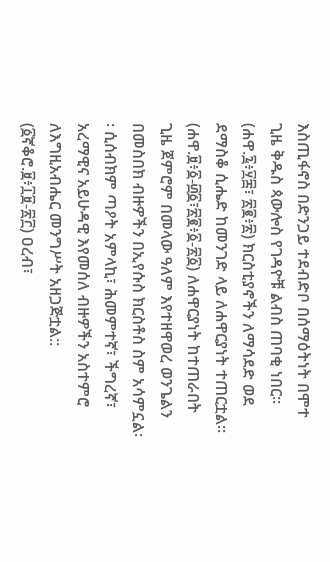እስጢፋኖስ በድንጋይ ተደብድቦ በሰማዕትነት በሞተ ጊዜ ቅዱስ ጳውሎስ የገዳዮቹ ልብስ ጠባቂ ነበር፡፡ (ሐዋ.፯፥፶፰፣ ፳፪፥፳) ክርስቲያኖችን ለማሳደድ ወደ ደማስቆ ሲሔድ ከመንገድ ላይ ለሐዋርያነት ተጠርቷል፡፡ (ሐዋ.፱፥፩-፴፩፣፳፪፥፩-፳፩) ለሐዋርያነት ከተጠራበት ጊዜ ጀምሮም በመላው ዓለም እየተዘዋወረ ወንጌልን በመስበክ ብዙዎችን በኢየሱስ ክርስቶስ ስም አሳምኗል፡፡ ሲሰብክም ጣዖት አምላኪ፣ ሕመምተኛ፣ ችግረኛ፣ አረማዊና አይሁዳዊ እየመሰለ ብዙዎችን አስተምሮ ለእግዚአብሔር መንግሥት አዘጋጅቷል:: (፩ኛቆሮ.፱፥፲፱-፳፫) ዐረብ፣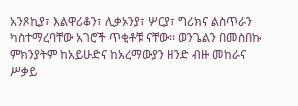አንጾኪያ፣ እልዋሪቆን፣ ሊቃኦንያ፣ ሦርያ፣ ግሪክና ልስጥራን ካስተማረባቸው አገሮች ጥቂቶቹ ናቸው፡፡ ወንጌልን በመስበኩ ምክንያትም ከአይሁድና ከአረማውያን ዘንድ ብዙ መከራና ሥቃይ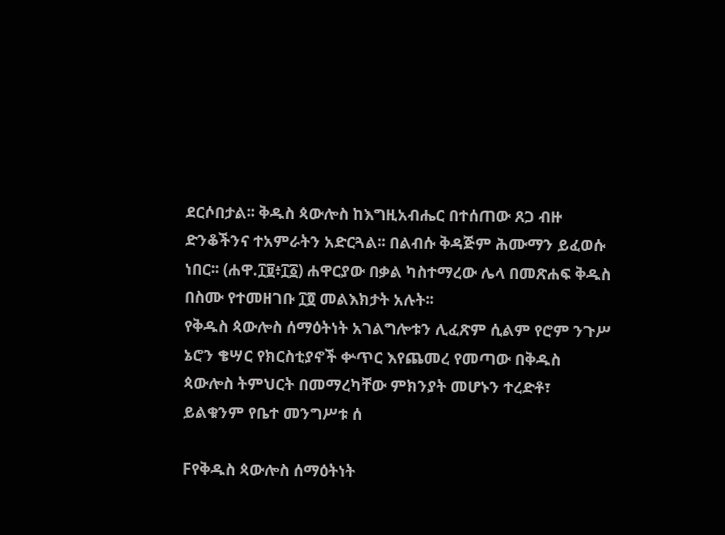ደርሶበታል፡፡ ቅዱስ ጳውሎስ ከእግዚአብሔር በተሰጠው ጸጋ ብዙ ድንቆችንና ተአምራትን አድርጓል፡፡ በልብሱ ቅዳጅም ሕሙማን ይፈወሱ ነበር፡፡ (ሐዋ.፲፱፥፲፩) ሐዋርያው በቃል ካስተማረው ሌላ በመጽሐፍ ቅዱስ በስሙ የተመዘገቡ ፲፬ መልእክታት አሉት፡፡
የቅዱስ ጳውሎስ ሰማዕትነት አገልግሎቱን ሊፈጽም ሲልም የሮም ንጉሥ ኔሮን ቄሣር የክርስቲያኖች ቍጥር እየጨመረ የመጣው በቅዱስ ጳውሎስ ትምህርት በመማረካቸው ምክንያት መሆኑን ተረድቶ፣ ይልቁንም የቤተ መንግሥቱ ሰ

Fየቅዱስ ጳውሎስ ሰማዕትነት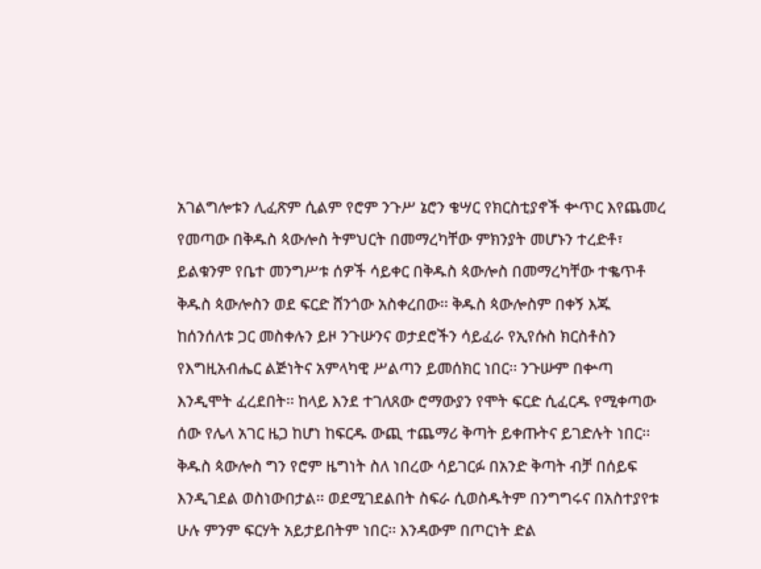አገልግሎቱን ሊፈጽም ሲልም የሮም ንጉሥ ኔሮን ቄሣር የክርስቲያኖች ቍጥር እየጨመረ የመጣው በቅዱስ ጳውሎስ ትምህርት በመማረካቸው ምክንያት መሆኑን ተረድቶ፣ ይልቁንም የቤተ መንግሥቱ ሰዎች ሳይቀር በቅዱስ ጳውሎስ በመማረካቸው ተቈጥቶ ቅዱስ ጳውሎስን ወደ ፍርድ ሸንጎው አስቀረበው፡፡ ቅዱስ ጳውሎስም በቀኝ እጁ ከሰንሰለቱ ጋር መስቀሉን ይዞ ንጉሡንና ወታደሮችን ሳይፈራ የኢየሱስ ክርስቶስን የእግዚአብሔር ልጅነትና አምላካዊ ሥልጣን ይመሰክር ነበር፡፡ ንጉሡም በቍጣ እንዲሞት ፈረደበት፡፡ ከላይ እንደ ተገለጸው ሮማውያን የሞት ፍርድ ሲፈርዱ የሚቀጣው ሰው የሌላ አገር ዜጋ ከሆነ ከፍርዱ ውጪ ተጨማሪ ቅጣት ይቀጡትና ይገድሉት ነበር፡፡ ቅዱስ ጳውሎስ ግን የሮም ዜግነት ስለ ነበረው ሳይገርፉ በአንድ ቅጣት ብቻ በሰይፍ እንዲገደል ወስነውበታል፡፡ ወደሚገደልበት ስፍራ ሲወስዱትም በንግግሩና በአስተያየቱ ሁሉ ምንም ፍርሃት አይታይበትም ነበር፡፡ እንዳውም በጦርነት ድል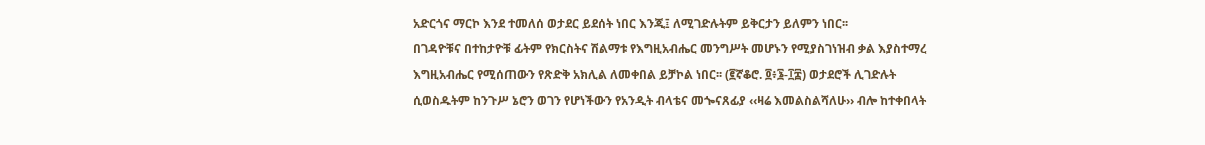አድርጎና ማርኮ እንደ ተመለሰ ወታደር ይደሰት ነበር እንጂ፤ ለሚገድሉትም ይቅርታን ይለምን ነበር፡፡
በገዳዮቹና በተከታዮቹ ፊትም የክርስትና ሽልማቱ የእግዚአብሔር መንግሥት መሆኑን የሚያስገነዝብ ቃል እያስተማረ እግዚአብሔር የሚሰጠውን የጽድቅ አክሊል ለመቀበል ይቻኮል ነበር፡፡ (፪ኛቆሮ. ፬፥፮-፲፰) ወታደሮች ሊገድሉት ሲወስዱትም ከንጉሥ ኔሮን ወገን የሆነችውን የአንዲት ብላቴና መጐናጸፊያ ‹‹ዛሬ እመልስልሻለሁ›› ብሎ ከተቀበላት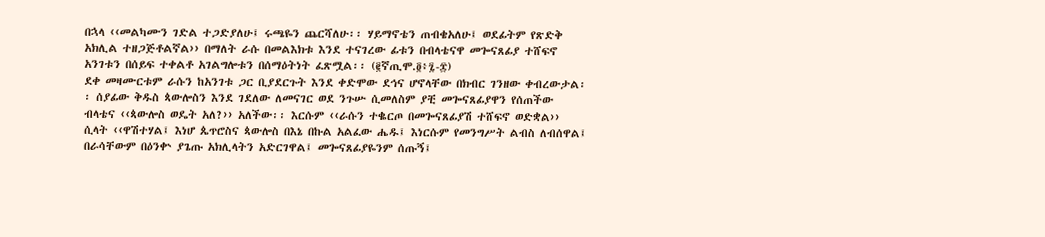በኋላ ‹‹መልካሙን ገድል ተጋድያለሁ፤ ሩጫዬን ጨርሻለሁ፡፡ ሃይማኖቴን ጠብቄአለሁ፤ ወደፊትም የጽድቅ አክሊል ተዘጋጅቶልኛል›› በማለት ራሱ በመልእክቱ እንደ ተናገረው ፊቱን በብላቴናዋ መጐናጸፊያ ተሸፍኖ አንገቱን በሰይፍ ተቀልቶ አገልግሎቱን በሰማዕትነት ፈጽሟል፡፡ (፪ኛጢሞ.፬፥፯-፰)
ደቀ መዛሙርቱም ራሱን ከአንገቱ ጋር ቢያደርጉት እንደ ቀድሞው ደኅና ሆኖላቸው በክብር ገንዘው ቀብረውታል፡፡ ሰያፊው ቅዱስ ጳውሎስን እንደ ገደለው ለመናገር ወደ ንጉሡ ሲመለስም ያቺ መጐናጸፊያዋን የሰጠችው ብላቴና ‹‹ጳውሎስ ወዴት አለ?›› አለችው፡፡ እርሱም ‹‹ራሱን ተቈርጦ በመጐናጸፊያሽ ተሸፍኖ ወድቋል›› ሲላት ‹‹ዋሽተሃል፤ እነሆ ጴጥሮስና ጳውሎስ በእኔ በኩል አልፈው ሔዱ፤ እነርሱም የመንግሥት ልብስ ለብሰዋል፤ በራሳቸውም በዕንቍ ያጌጡ አክሊላትን አድርገዋል፤ መጐናጸፊያዬንም ሰጡኝ፤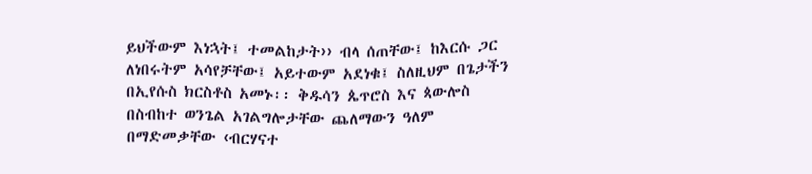ይህችውም እነኋት፤ ተመልከታት›› ብላ ሰጠቸው፤ ከእርሱ ጋር ለነበሩትም አሳየቻቸው፤ አይተውም አደነቁ፤ ስለዚህም በጌታችን በኢየሱስ ክርስቶስ አመኑ፡፡ ቅዱሳን ጴጥሮስ እና ጳውሎስ በስብከተ ወንጌል አገልግሎታቸው ጨለማውን ዓለም በማድመቃቸው ‹ብርሃናተ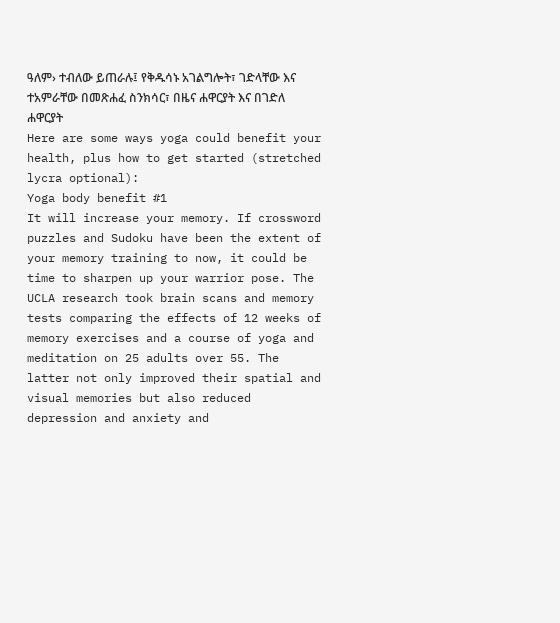ዓለም› ተብለው ይጠራሉ፤ የቅዱሳኑ አገልግሎት፣ ገድላቸው እና ተአምራቸው በመጽሐፈ ስንክሳር፣ በዜና ሐዋርያት እና በገድለ ሐዋርያት
Here are some ways yoga could benefit your health, plus how to get started (stretched lycra optional):
Yoga body benefit #1
It will increase your memory. If crossword puzzles and Sudoku have been the extent of your memory training to now, it could be time to sharpen up your warrior pose. The UCLA research took brain scans and memory tests comparing the effects of 12 weeks of memory exercises and a course of yoga and meditation on 25 adults over 55. The latter not only improved their spatial and visual memories but also reduced depression and anxiety and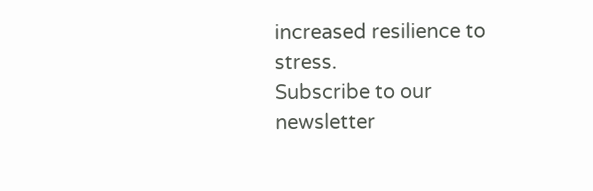increased resilience to stress.
Subscribe to our newsletter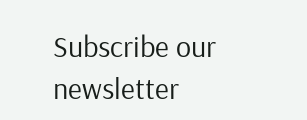Subscribe our newsletter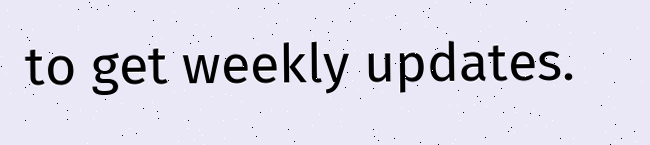to get weekly updates.